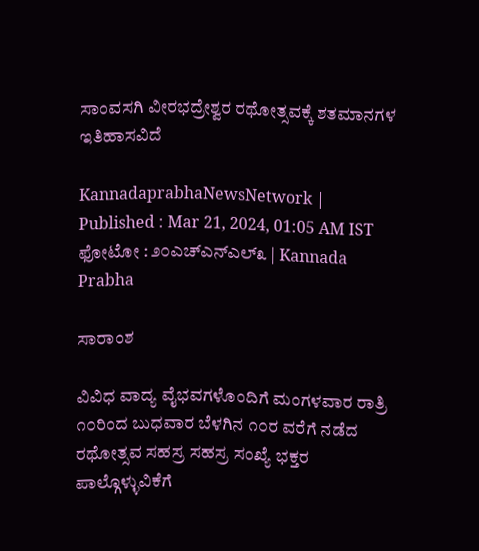ಸಾಂವಸಗಿ ವೀರಭದ್ರೇಶ್ವರ ರಥೋತ್ಸವಕ್ಕೆ ಶತಮಾನಗಳ ಇತಿಹಾಸವಿದೆ

KannadaprabhaNewsNetwork |
Published : Mar 21, 2024, 01:05 AM IST
ಫೋಟೋ : ೨೦ಎಚ್‌ಎನ್‌ಎಲ್೩ | Kannada Prabha

ಸಾರಾಂಶ

ವಿವಿಧ ವಾದ್ಯ ವೈಭವಗಳೊಂದಿಗೆ ಮಂಗಳವಾರ ರಾತ್ರಿ ೧೦ರಿಂದ ಬುಧವಾರ ಬೆಳಗಿನ ೧೦ರ ವರೆಗೆ ನಡೆದ ರಥೋತ್ಸವ ಸಹಸ್ರ ಸಹಸ್ರ ಸಂಖ್ಯೆ ಭಕ್ತರ ಪಾಲ್ಗೊಳ್ಳುವಿಕೆಗೆ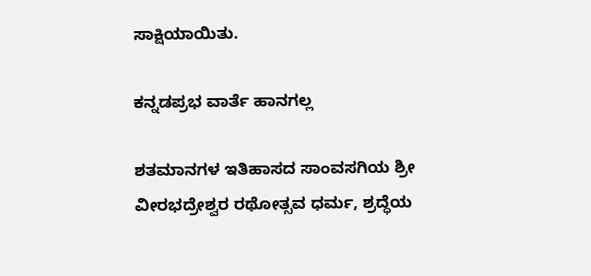ಸಾಕ್ಷಿಯಾಯಿತು.

ಕನ್ನಡಪ್ರಭ ವಾರ್ತೆ ಹಾನಗಲ್ಲ

ಶತಮಾನಗಳ ಇತಿಹಾಸದ ಸಾಂವಸಗಿಯ ಶ್ರೀ ವೀರಭದ್ರೇಶ್ವರ ರಥೋತ್ಸವ ಧರ್ಮ, ಶ್ರದ್ಧೆಯ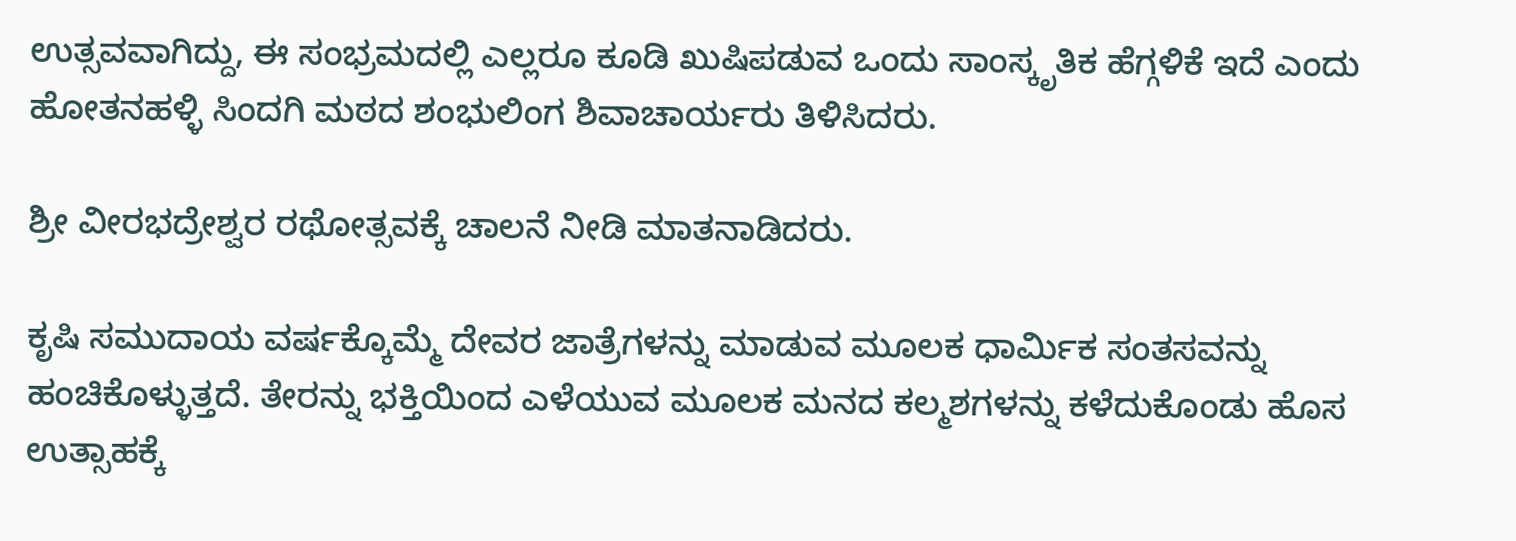ಉತ್ಸವವಾಗಿದ್ದು, ಈ ಸಂಭ್ರಮದಲ್ಲಿ ಎಲ್ಲರೂ ಕೂಡಿ ಖುಷಿಪಡುವ ಒಂದು ಸಾಂಸ್ಕೃತಿಕ ಹೆಗ್ಗಳಿಕೆ ಇದೆ ಎಂದು ಹೋತನಹಳ್ಳಿ ಸಿಂದಗಿ ಮಠದ ಶಂಭುಲಿಂಗ ಶಿವಾಚಾರ್ಯರು ತಿಳಿಸಿದರು.

ಶ್ರೀ ವೀರಭದ್ರೇಶ್ವರ ರಥೋತ್ಸವಕ್ಕೆ ಚಾಲನೆ ನೀಡಿ ಮಾತನಾಡಿದರು.

ಕೃಷಿ ಸಮುದಾಯ ವರ್ಷಕ್ಕೊಮ್ಮೆ ದೇವರ ಜಾತ್ರೆಗಳನ್ನು ಮಾಡುವ ಮೂಲಕ ಧಾರ್ಮಿಕ ಸಂತಸವನ್ನು ಹಂಚಿಕೊಳ್ಳುತ್ತದೆ. ತೇರನ್ನು ಭಕ್ತಿಯಿಂದ ಎಳೆಯುವ ಮೂಲಕ ಮನದ ಕಲ್ಮಶಗಳನ್ನು ಕಳೆದುಕೊಂಡು ಹೊಸ ಉತ್ಸಾಹಕ್ಕೆ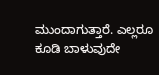ಮುಂದಾಗುತ್ತಾರೆ. ಎಲ್ಲರೂ ಕೂಡಿ ಬಾಳುವುದೇ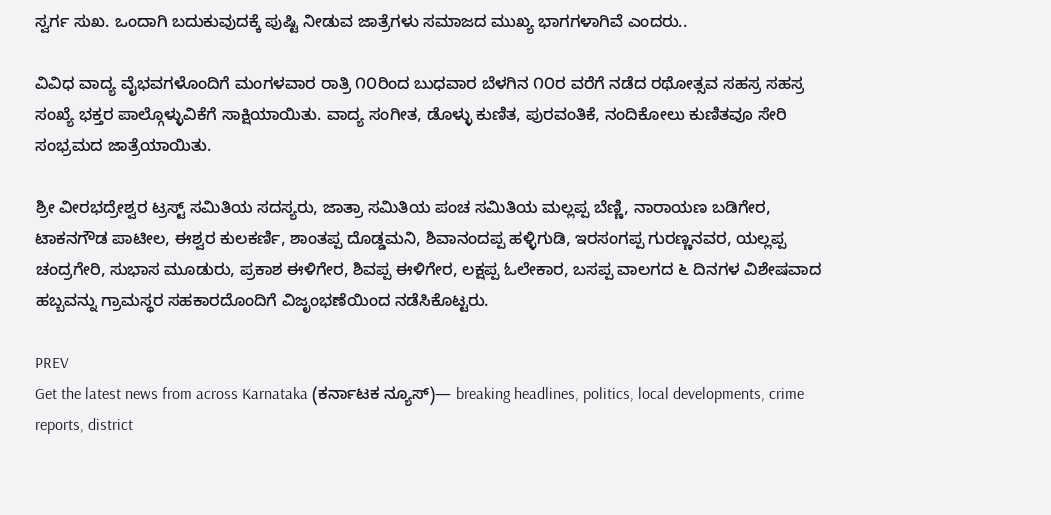ಸ್ವರ್ಗ ಸುಖ. ಒಂದಾಗಿ ಬದುಕುವುದಕ್ಕೆ ಪುಷ್ಟಿ ನೀಡುವ ಜಾತ್ರೆಗಳು ಸಮಾಜದ ಮುಖ್ಯ ಭಾಗಗಳಾಗಿವೆ ಎಂದರು..

ವಿವಿಧ ವಾದ್ಯ ವೈಭವಗಳೊಂದಿಗೆ ಮಂಗಳವಾರ ರಾತ್ರಿ ೧೦ರಿಂದ ಬುಧವಾರ ಬೆಳಗಿನ ೧೦ರ ವರೆಗೆ ನಡೆದ ರಥೋತ್ಸವ ಸಹಸ್ರ ಸಹಸ್ರ ಸಂಖ್ಯೆ ಭಕ್ತರ ಪಾಲ್ಗೊಳ್ಳುವಿಕೆಗೆ ಸಾಕ್ಷಿಯಾಯಿತು. ವಾದ್ಯ ಸಂಗೀತ, ಡೊಳ್ಳು ಕುಣಿತ, ಪುರವಂತಿಕೆ, ನಂದಿಕೋಲು ಕುಣಿತವೂ ಸೇರಿ ಸಂಭ್ರಮದ ಜಾತ್ರೆಯಾಯಿತು.

ಶ್ರೀ ವೀರಭದ್ರೇಶ್ವರ ಟ್ರಸ್ಟ್‌ ಸಮಿತಿಯ ಸದಸ್ಯರು, ಜಾತ್ರಾ ಸಮಿತಿಯ ಪಂಚ ಸಮಿತಿಯ ಮಲ್ಲಪ್ಪ ಬೆಣ್ಣಿ, ನಾರಾಯಣ ಬಡಿಗೇರ, ಟಾಕನಗೌಡ ಪಾಟೀಲ, ಈಶ್ವರ ಕುಲಕರ್ಣಿ, ಶಾಂತಪ್ಪ ದೊಡ್ಡಮನಿ, ಶಿವಾನಂದಪ್ಪ ಹಳ್ಳಿಗುಡಿ, ಇರಸಂಗಪ್ಪ ಗುರಣ್ಣನವರ, ಯಲ್ಲಪ್ಪ ಚಂದ್ರಗೇರಿ, ಸುಭಾಸ ಮೂಡುರು, ಪ್ರಕಾಶ ಈಳಿಗೇರ, ಶಿವಪ್ಪ ಈಳಿಗೇರ, ಲಕ್ಷಪ್ಪ ಓಲೇಕಾರ, ಬಸಪ್ಪ ವಾಲಗದ ೬ ದಿನಗಳ ವಿಶೇಷವಾದ ಹಬ್ಬವನ್ನು ಗ್ರಾಮಸ್ಥರ ಸಹಕಾರದೊಂದಿಗೆ ವಿಜೃಂಭಣೆಯಿಂದ ನಡೆಸಿಕೊಟ್ಟರು.

PREV
Get the latest news from across Karnataka (ಕರ್ನಾಟಕ ನ್ಯೂಸ್)— breaking headlines, politics, local developments, crime reports, district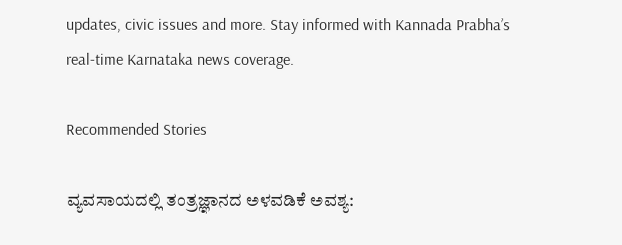updates, civic issues and more. Stay informed with Kannada Prabha’s real‑time Karnataka news coverage.

Recommended Stories

ವ್ಯವಸಾಯದಲ್ಲಿ ತಂತ್ರಜ್ಞಾನದ ಅಳವಡಿಕೆ ಅವಶ್ಯ: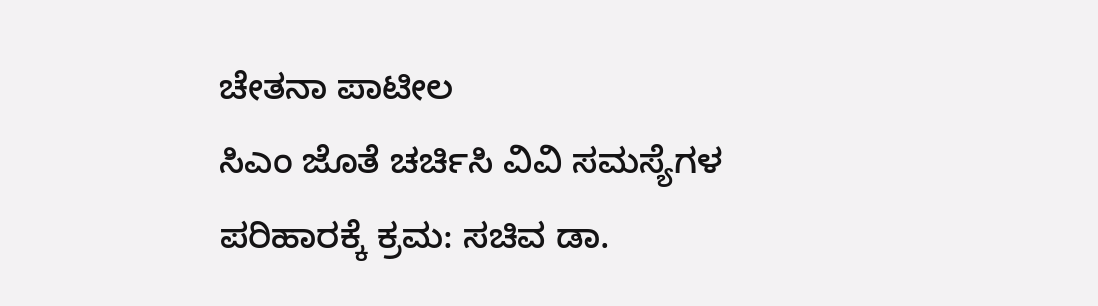ಚೇತನಾ ಪಾಟೀಲ
ಸಿಎಂ ಜೊತೆ ಚರ್ಚಿಸಿ ವಿವಿ ಸಮಸ್ಯೆಗಳ ಪರಿಹಾರಕ್ಕೆ ಕ್ರಮ: ಸಚಿವ ಡಾ.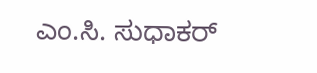ಎಂ.ಸಿ. ಸುಧಾಕರ್